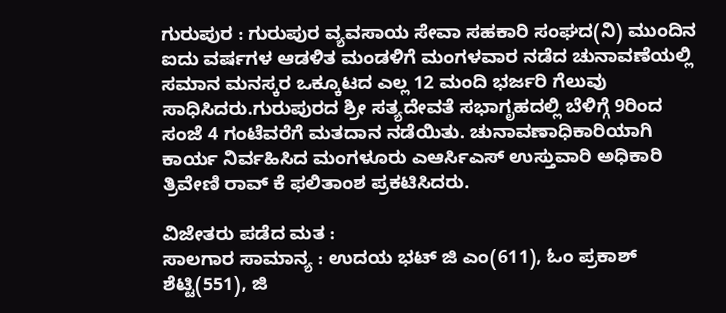ಗುರುಪುರ : ಗುರುಪುರ ವ್ಯವಸಾಯ ಸೇವಾ ಸಹಕಾರಿ ಸಂಘದ(ನಿ) ಮುಂದಿನ ಐದು ವರ್ಷಗಳ ಆಡಳಿತ ಮಂಡಳಿಗೆ ಮಂಗಳವಾರ ನಡೆದ ಚುನಾವಣೆಯಲ್ಲಿ ಸಮಾನ ಮನಸ್ಕರ ಒಕ್ಕೂಟದ ಎಲ್ಲ 12 ಮಂದಿ ಭರ್ಜರಿ ಗೆಲುವು ಸಾಧಿಸಿದರು.ಗುರುಪುರದ ಶ್ರೀ ಸತ್ಯದೇವತೆ ಸಭಾಗೃಹದಲ್ಲಿ ಬೆಳಿಗ್ಗೆ 9ರಿಂದ ಸಂಜೆ 4 ಗಂಟೆವರೆಗೆ ಮತದಾನ ನಡೆಯಿತು. ಚುನಾವಣಾಧಿಕಾರಿಯಾಗಿ ಕಾರ್ಯ ನಿರ್ವಹಿಸಿದ ಮಂಗಳೂರು ಎಆರ್ಸಿಎಸ್ ಉಸ್ತುವಾರಿ ಅಧಿಕಾರಿ ತ್ರಿವೇಣಿ ರಾವ್ ಕೆ ಫಲಿತಾಂಶ ಪ್ರಕಟಿಸಿದರು.

ವಿಜೇತರು ಪಡೆದ ಮತ :
ಸಾಲಗಾರ ಸಾಮಾನ್ಯ : ಉದಯ ಭಟ್ ಜಿ ಎಂ(611), ಓಂ ಪ್ರಕಾಶ್ ಶೆಟ್ಟಿ(551), ಜಿ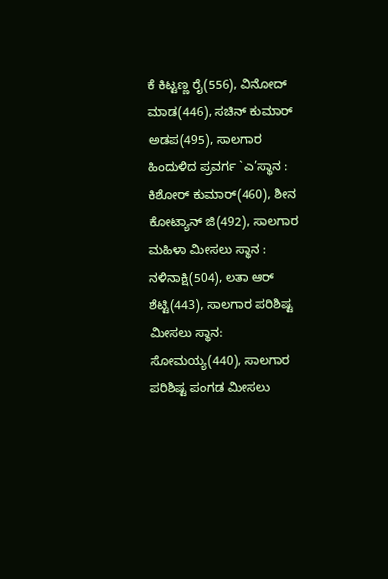ಕೆ ಕಿಟ್ಟಣ್ಣ ರೈ(556), ವಿನೋದ್ ಮಾಡ(446), ಸಚಿನ್ ಕುಮಾರ್ ಅಡಪ(495), ಸಾಲಗಾರ ಹಿಂದುಳಿದ ಪ್ರವರ್ಗ `ಎ’ಸ್ಥಾನ : ಕಿಶೋರ್ ಕುಮಾರ್(460), ಶೀನ ಕೋಟ್ಯಾನ್ ಜಿ(492), ಸಾಲಗಾರ ಮಹಿಳಾ ಮೀಸಲು ಸ್ಥಾನ : ನಳಿನಾಕ್ಷಿ(504), ಲತಾ ಆರ್ ಶೆಟ್ಟಿ(443), ಸಾಲಗಾರ ಪರಿಶಿಷ್ಟ ಮೀಸಲು ಸ್ಥಾನ: ಸೋಮಯ್ಯ(440), ಸಾಲಗಾರ ಪರಿಶಿಷ್ಟ ಪಂಗಡ ಮೀಸಲು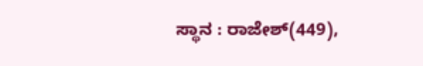ಸ್ಥಾನ : ರಾಜೇಶ್(449),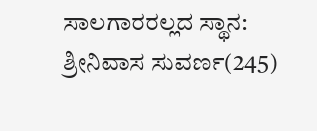ಸಾಲಗಾರರಲ್ಲದ ಸ್ಥಾನ: ಶ್ರೀನಿವಾಸ ಸುವರ್ಣ(245)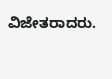ವಿಜೇತರಾದರು.